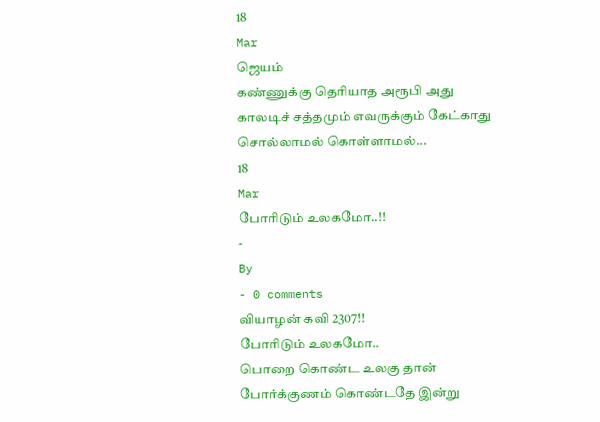18
Mar
ஜெயம்
கண்ணுக்கு தெரியாத அரூபி அது
காலடிச் சத்தமும் எவருக்கும் கேட்காது
சொல்லாமல் கொள்ளாமல்...
18
Mar
போரிடும் உலகமோ..!!
-
By
- 0 comments
வியாழன் கவி 2307!!
போரிடும் உலகமோ..
பொறை கொண்ட உலகு தான்
போர்க்குணம் கொண்டதே இன்று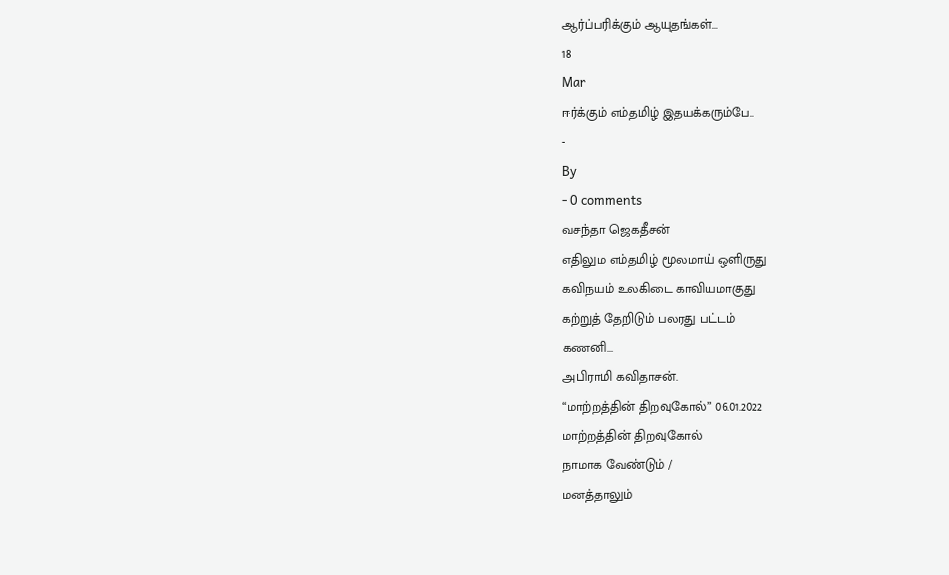ஆர்ப்பரிக்கும் ஆயுதங்கள்...
18
Mar
ஈர்க்கும் எம்தமிழ் இதயக்கரும்பே..
-
By
- 0 comments
வசந்தா ஜெகதீசன்
எதிலும எம்தமிழ் மூலமாய் ஒளிருது
கவிநயம் உலகிடை காவியமாகுது
கற்றுத் தேறிடும் பலரது பட்டம்
கணனி...
அபிராமி கவிதாசன்.
“மாற்றத்தின் திறவுகோல்” 06.01.2022
மாற்றத்தின் திறவுகோல்
நாமாக வேண்டும் /
மனத்தாலும்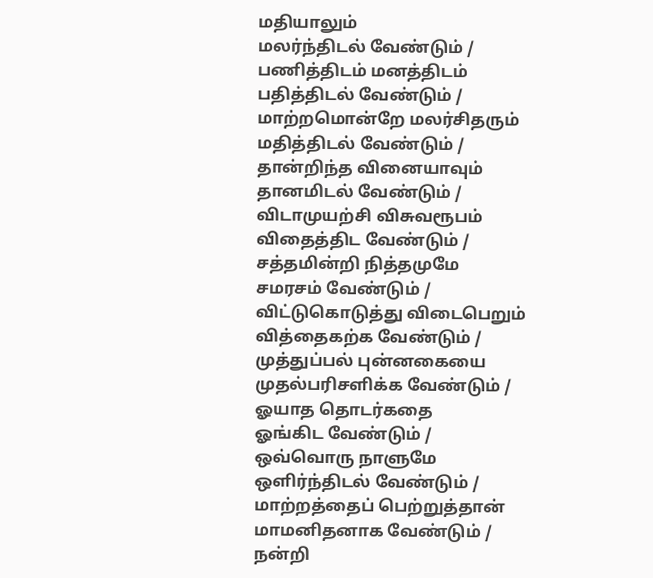மதியாலும்
மலர்ந்திடல் வேண்டும் /
பணித்திடம் மனத்திடம்
பதித்திடல் வேண்டும் /
மாற்றமொன்றே மலர்சிதரும்
மதித்திடல் வேண்டும் /
தான்றிந்த வினையாவும்
தானமிடல் வேண்டும் /
விடாமுயற்சி விசுவரூபம்
விதைத்திட வேண்டும் /
சத்தமின்றி நித்தமுமே
சமரசம் வேண்டும் /
விட்டுகொடுத்து விடைபெறும்
வித்தைகற்க வேண்டும் /
முத்துப்பல் புன்னகையை
முதல்பரிசளிக்க வேண்டும் /
ஓயாத தொடர்கதை
ஓங்கிட வேண்டும் /
ஒவ்வொரு நாளுமே
ஒளிர்ந்திடல் வேண்டும் /
மாற்றத்தைப் பெற்றுத்தான்
மாமனிதனாக வேண்டும் /
நன்றி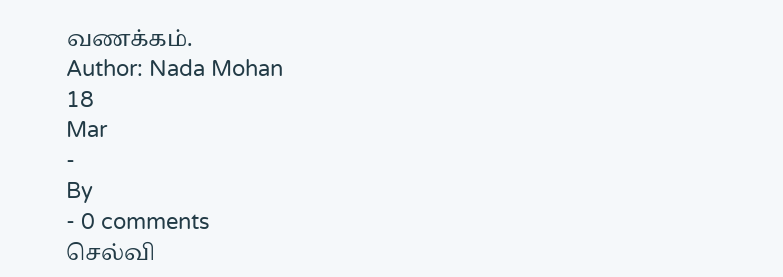வணக்கம்.
Author: Nada Mohan
18
Mar
-
By
- 0 comments
செல்வி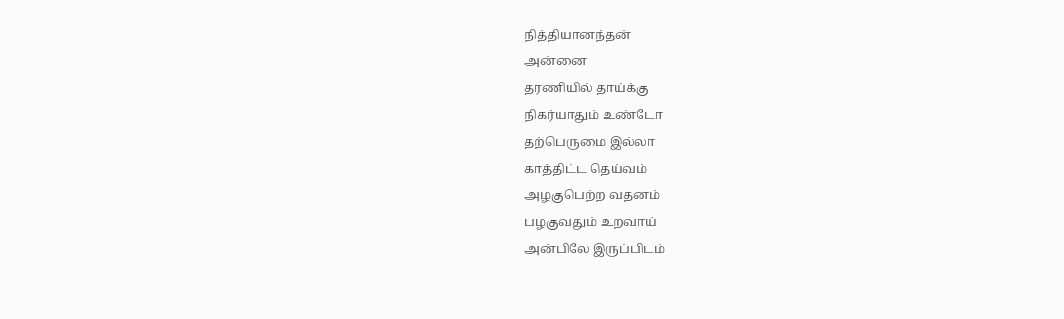நித்தியானந்தன்
அன்னை
தரணியில் தாய்க்கு
நிகர்யாதும் உண்டோ
தற்பெருமை இல்லா
காத்திட்ட தெய்வம்
அழகுபெற்ற வதனம்
பழகுவதும் உறவாய்
அன்பிலே இருப்பிடம்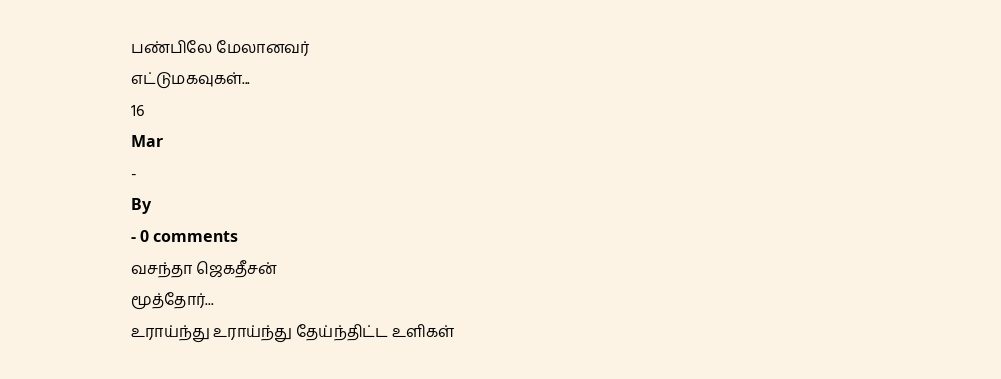பண்பிலே மேலானவர்
எட்டுமகவுகள்...
16
Mar
-
By
- 0 comments
வசந்தா ஜெகதீசன்
மூத்தோர்...
உராய்ந்து உராய்ந்து தேய்ந்திட்ட உளிகள்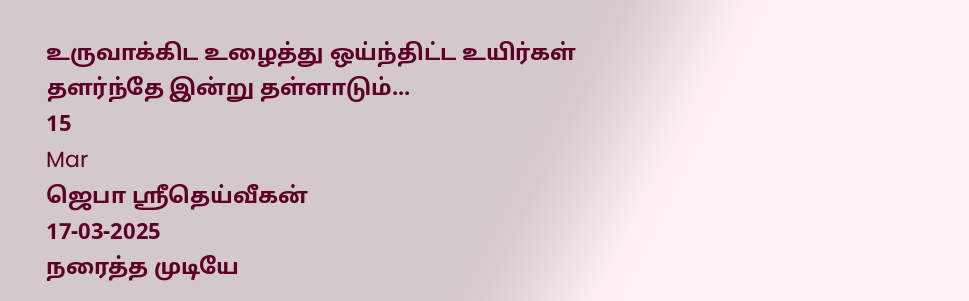உருவாக்கிட உழைத்து ஒய்ந்திட்ட உயிர்கள்
தளர்ந்தே இன்று தள்ளாடும்...
15
Mar
ஜெபா ஸ்ரீதெய்வீகன்
17-03-2025
நரைத்த முடியே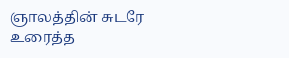ஞாலத்தின் சுடரே
உரைத்த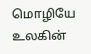மொழியே உலகின்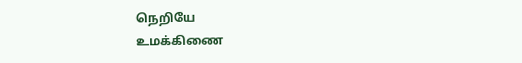நெறியே
உமக்கிணை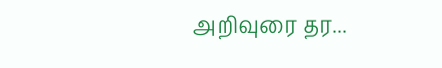அறிவுரை தர...